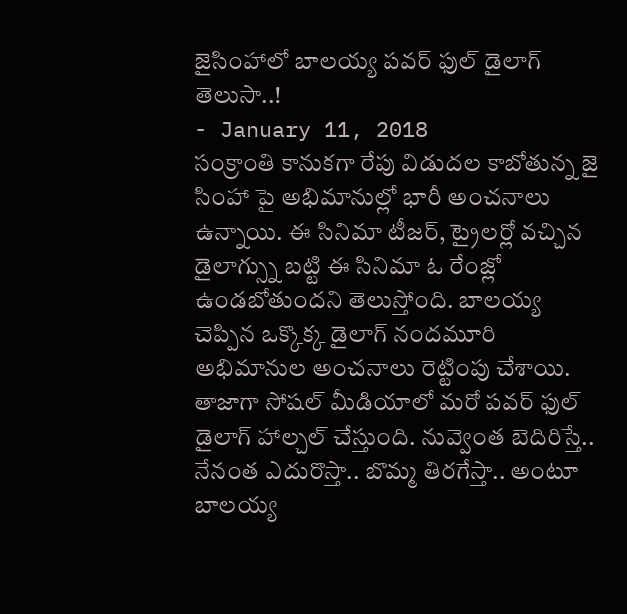జైసింహాలో బాలయ్య పవర్ ఫుల్ డైలాగ్ తెలుసా..!
- January 11, 2018
సంక్రాంతి కానుకగా రేపు విడుదల కాబోతున్న జై సింహా పై అభిమానుల్లో భారీ అంచనాలు ఉన్నాయి. ఈ సినిమా టీజర్, ట్రైలర్లో వచ్చిన డైలాగ్స్ను బట్టి ఈ సినిమా ఓ రేంజ్లో ఉండబోతుందని తెలుస్తోంది. బాలయ్య చెప్పిన ఒక్కొక్క డైలాగ్ నందమూరి అభిమానుల అంచనాలు రెట్టింపు చేశాయి. తాజాగా సోషల్ మీడియాలో మరో పవర్ ఫుల్ డైలాగ్ హాల్చల్ చేస్తుంది. నువ్వెంత బెదిరిస్తే.. నేనంత ఎదురొస్తా.. బొమ్మ తిరగేస్తా.. అంటూ బాలయ్య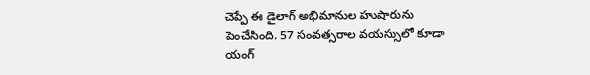చెప్పే ఈ డైలాగ్ అభిమానుల హుషారును పెంచేసింది. 57 సంవత్సరాల వయస్సులో కూడా యంగ్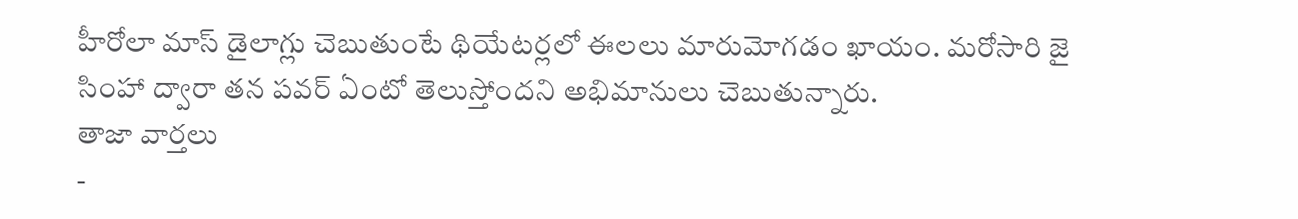హీరోలా మాస్ డైలాగ్లు చెబుతుంటే థియేటర్లలో ఈలలు మారుమోగడం ఖాయం. మరోసారి జై సింహా ద్వారా తన పవర్ ఏంటో తెలుస్తోందని అభిమానులు చెబుతున్నారు.
తాజా వార్తలు
-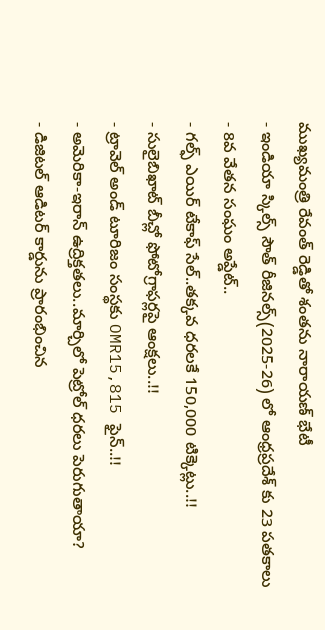ముఖ్యమంత్రి రేవంత్ రెడ్డితో శంతను నారాయణ్ భేటీ
- ఇండియా స్కిల్స్ సౌత్ రీజినల్స్(2025-26) లో ఆంధ్రప్రదేశ్ కు 23 పతకాలు
- 8వ వేతన సంఘం అప్డేట్..
- గల్ఫ్ ఎయిర్ టేకాఫ్ సేల్..తక్కవ ధరలకే 150,000 టిక్కెట్లు..!!
- సులైబిఖాట్ బీచ్లో ఫోటోగ్రాఫర్లపై ఆంక్షలు..!!
- ట్రావెల్ అండ్ టూరిజం సంస్థకు OMR15,815 ఫైన్..!!
- అమెరికా-ఇరాన్ ఉద్రిక్తతలు..మార్చిలో పెట్రోల్ ధరలు పెరుగుతాయా?
- డిజిటల్ ఆడిటర్ కార్డును ప్రారంభించిన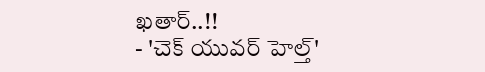ఖతార్..!!
- 'చెక్ యువర్ హెల్త్'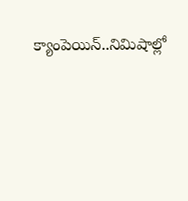క్యాంపెయిన్..నిమిషాల్లో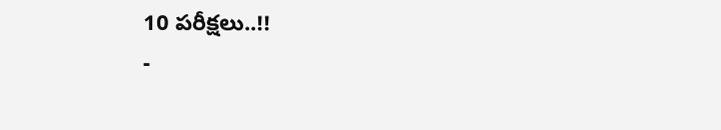10 పరీక్షలు..!!
-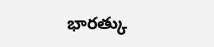భారత్కు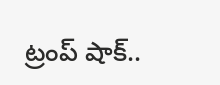ట్రంప్ షాక్..